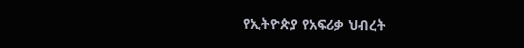የኢትዮጵያ የአፍሪቃ ህብረት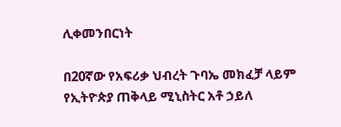ሊቀመንበርነት

በ20ኛው የአፍሪቃ ህብረት ጉባኤ መክፈቻ ላይም የኢትዮጵያ ጠቅላይ ሚኒስትር አቶ ኃይለ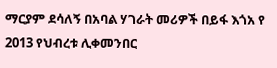ማርያም ደሳለኝ በአባል ሃገራት መሪዎች በይፋ እጎአ የ 2013 የህብረቱ ሊቀመንበር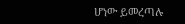ሆነው ይመረጣሉ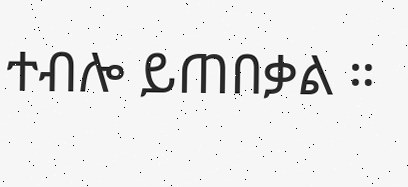ተብሎ ይጠበቃል ።